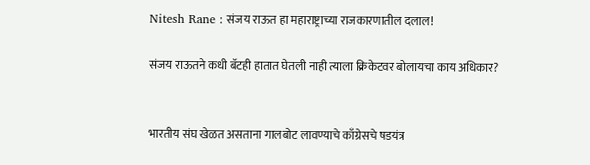Nitesh Rane : संजय राऊत हा महाराष्ट्राच्या राजकारणातील दलाल!

संजय राऊतने कधी बॅटही हातात घेतली नाही त्याला क्रिकेटवर बोलायचा काय अधिकार?


भारतीय संघ खेळत असताना गालबोट लावण्याचे काँग्रेसचे षडयंत्र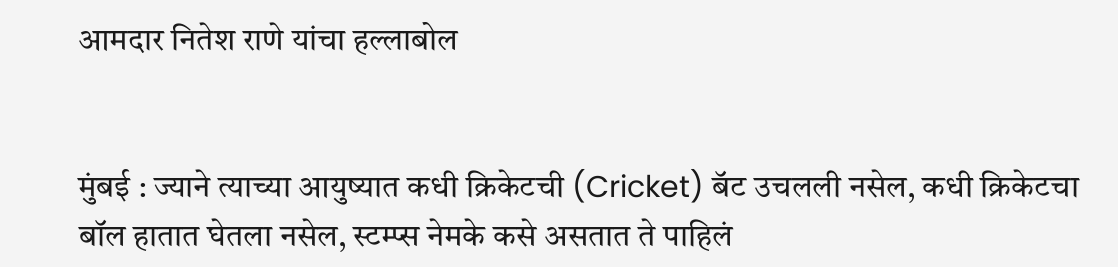आमदार नितेश राणे यांचा हल्लाबोल


मुंबई : ज्याने त्याच्या आयुष्यात कधी क्रिकेटची (Cricket) बॅट उचलली नसेल, कधी क्रिकेटचा बॉल हातात घेतला नसेल, स्टम्प्स नेमके कसे असतात ते पाहिलं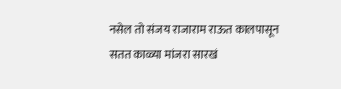नसेल तो संजय राजाराम राऊत कालपासून सतत काळ्या मांजरा सारखं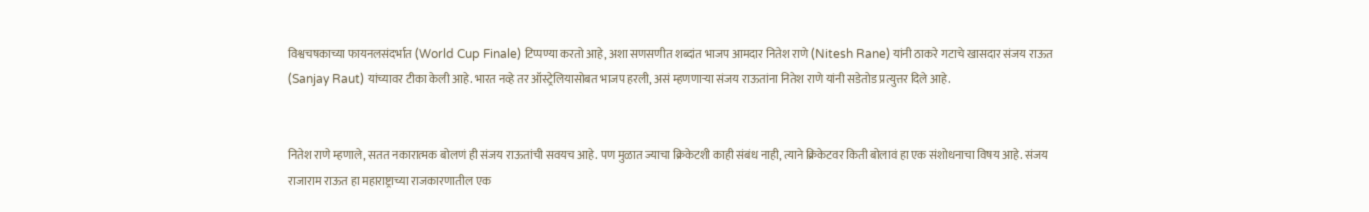विश्वचषकाच्या फायनलसंदर्भात (World Cup Finale) टिप्पण्या करतो आहे, अशा सणसणीत शब्दांत भाजप आमदार नितेश राणे (Nitesh Rane) यांनी ठाकरे गटाचे खासदार संजय राऊत (Sanjay Raut) यांच्यावर टीका केली आहे. भारत नव्हे तर ऑस्ट्रेलियासोबत भाजप हरली, असं म्हणणार्‍या संजय राऊतांना नितेश राणे यांनी सडेतोड प्रत्युत्तर दिले आहे.


नितेश राणे म्हणाले, सतत नकारात्मक बोलणं ही संजय राऊतांची सवयच आहे. पण मुळात ज्याचा क्रिकेटशी काही संबंध नाही, त्याने क्रिकेटवर किती बोलावं हा एक संशोधनाचा विषय आहे. संजय राजाराम राऊत हा महाराष्ट्राच्या राजकारणातील एक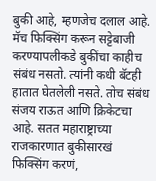बुकी आहे, म्हणजेच दलाल आहे. मॅच फिक्सिंग करून सट्टेबाजी करण्यापलीकडे बुकींचा काहीच संबंध नसतो. त्यांनी कधी बॅटही हातात घेतलेली नसते. तोच संबंध संजय राऊत आणि क्रिकेटचा आहे. सतत महाराष्ट्राच्या राजकारणात बुकीसारखं फिक्सिंग करणं,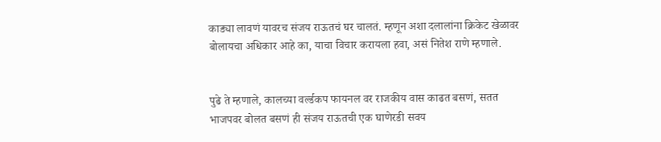काड्या लावणं यावरच संजय राऊतचं घर चालतं. म्हणून अशा दलालांना क्रिकेट खेळावर बोलायचा अधिकार आहे का, याचा विचार करायला हवा, असं नितेश राणे म्हणाले.


पुढे ते म्हणाले, कालच्या वर्ल्डकप फायनल वर राजकीय वास काढत बसणं, सतत भाजपवर बोलत बसणं ही संजय राऊतची एक घाणेरडी सवय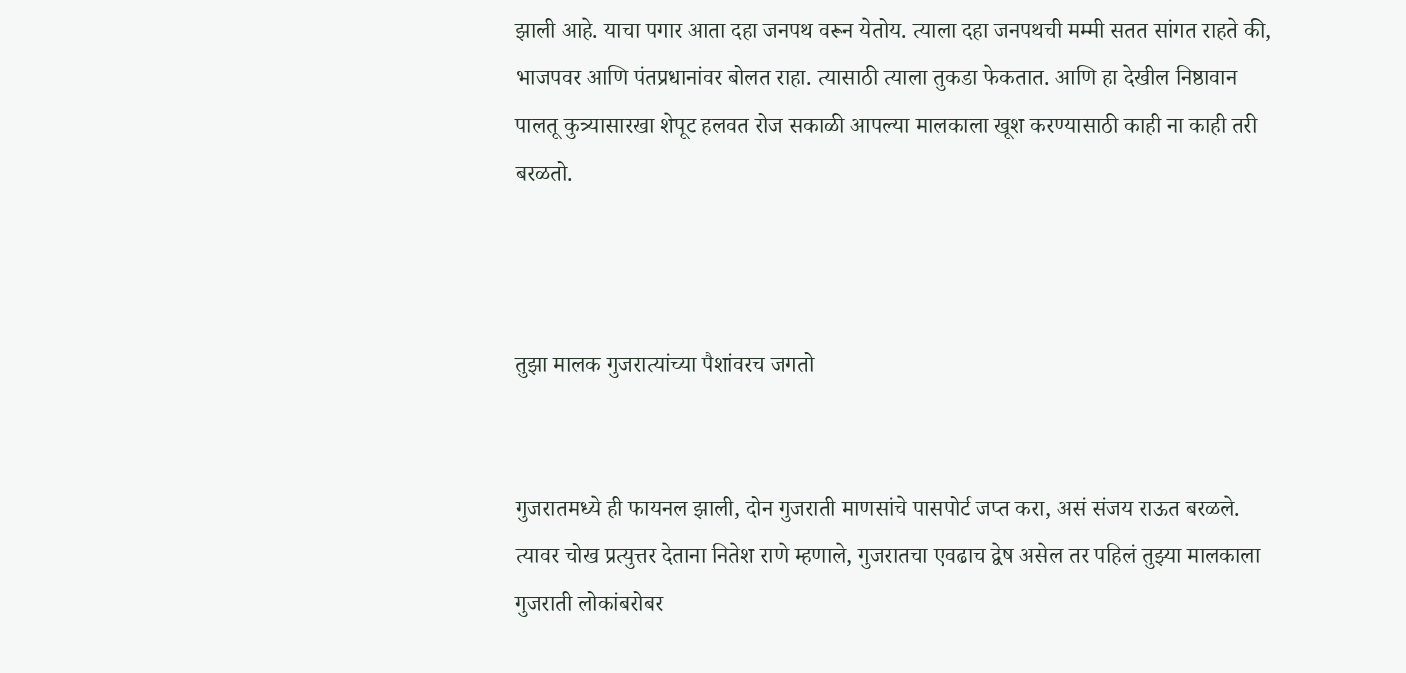झाली आहे. याचा पगार आता दहा जनपथ वरून येतोय. त्याला दहा जनपथची मम्मी सतत सांगत राहते की, भाजपवर आणि पंतप्रधानांवर बोलत राहा. त्यासाठी त्याला तुकडा फेकतात. आणि हा देखील निष्ठावान पालतू कुत्र्यासारखा शेपूट हलवत रोज सकाळी आपल्या मालकाला खूश करण्यासाठी काही ना काही तरी बरळतो.



तुझा मालक गुजरात्यांच्या पैशांवरच जगतो


गुजरातमध्ये ही फायनल झाली, दोन गुजराती माणसांचे पासपोर्ट जप्त करा, असं संजय राऊत बरळले. त्यावर चोख प्रत्युत्तर देताना नितेश राणे म्हणाले, गुजरातचा एवढाच द्वेष असेल तर पहिलं तुझ्या मालकाला गुजराती लोकांबरोबर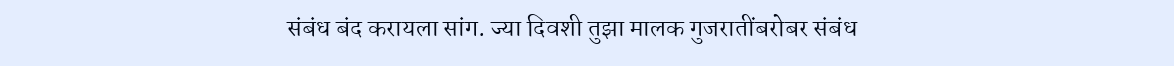संबंध बंद करायला सांग. ज्या दिवशी तुझा मालक गुजरातींबरोबर संबंध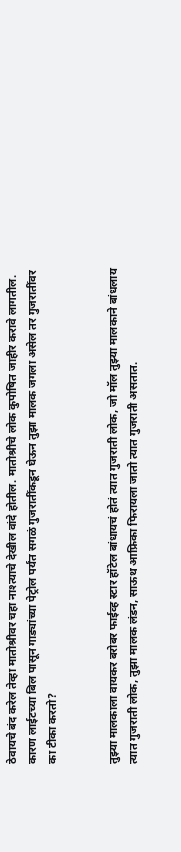ठेवायचे बंद करेल तेव्हा मातोश्रीवर चहा नाश्त्याचे देखील वांदे होतील. मातोश्रीचे लोक कुपोषित जाहीर करावे लागतील. कारण लाईटच्या बिल पासून गाड्यांच्या पेट्रोल पर्यंत सगळं गुजरातींकडून घेऊन तुझा मालक जगला असेल तर गुजरातींवर का टीका करतो?


तुझ्या मालकाला वायकर बरोबर फाईव्ह स्टार हॉटेल बांधायचं होतं त्यात गुजराती लोक, जो मॉल तुझ्या मालकाने बांधलाय त्यात गुजराती लोक, तुझा मालक लंडन, साऊथ आफ्रिका फिरायला जातो त्यात गुजराती असतात.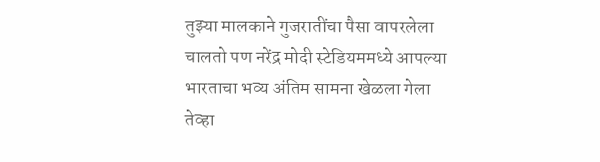तुझ्या मालकाने गुजरातींचा पैसा वापरलेला चालतो पण नरेंद्र मोदी स्टेडियममध्ये आपल्या भारताचा भव्य अंतिम सामना खेळला गेला तेव्हा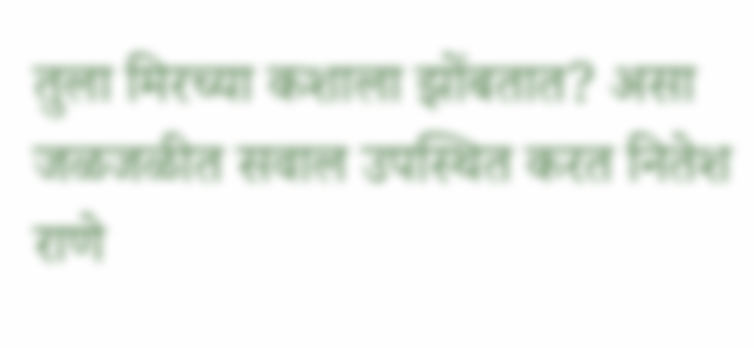तुला मिरच्या कशाला झोंबतात? असा जळजळीत सवाल उपस्थित करत नितेश राणे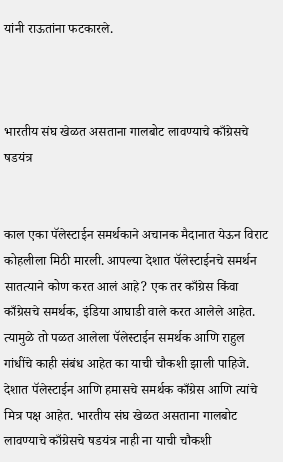यांनी राऊतांना फटकारले.



भारतीय संघ खेळत असताना गालबोट लावण्याचे काँग्रेसचे षडयंत्र


काल एका पॅलेस्टाईन समर्थकाने अचानक मैदानात येऊन विराट कोहलीला मिठी मारली. आपल्या देशात पॅलेस्टाईनचे समर्थन सातत्याने कोण करत आलं आहे? एक तर काँग्रेस किंवा काँग्रेसचे समर्थक, इंडिया आघाडी वाले करत आलेले आहेत. त्यामुळे तो पळत आलेला पॅलेस्टाईन समर्थक आणि राहुल गांधींचे काही संबंध आहेत का याची चौकशी झाली पाहिजे. देशात पॅलेस्टाईन आणि हमासचे समर्थक काँग्रेस आणि त्यांचे मित्र पक्ष आहेत. भारतीय संघ खेळत असताना गालबोट लावण्याचे काँग्रेसचे षडयंत्र नाही ना याची चौकशी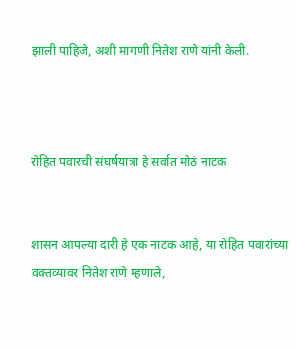झाली पाहिजे, अशी मागणी नितेश राणे यांनी केली.



रोहित पवारची संघर्षयात्रा हे सर्वात मोठं नाटक


शासन आपल्या दारी हे एक नाटक आहे, या रोहित पवारांच्या वक्तव्यावर नितेश राणे म्हणाले,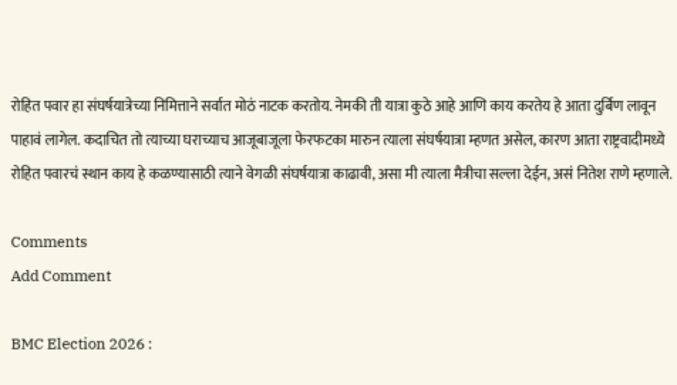रोहित पवार हा संघर्षयात्रेच्या निमित्ताने सर्वात मोठं नाटक करतोय. नेमकी ती यात्रा कुठे आहे आणि काय करतेय हे आता दुर्बिण लावून पाहावं लागेल. कदाचित तो त्याच्या घराच्याच आजूबाजूला फेरफटका मारुन त्याला संघर्षयात्रा म्हणत असेल, कारण आता राष्ट्रवादीमध्ये रोहित पवारचं स्थान काय हे कळण्यासाठी त्याने वेगळी संघर्षयात्रा काढावी, असा मी त्याला मैत्रीचा सल्ला देईन, असं नितेश राणे म्हणाले.

Comments
Add Comment

BMC Election 2026 :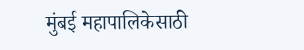मुंबई महापालिकेसाठी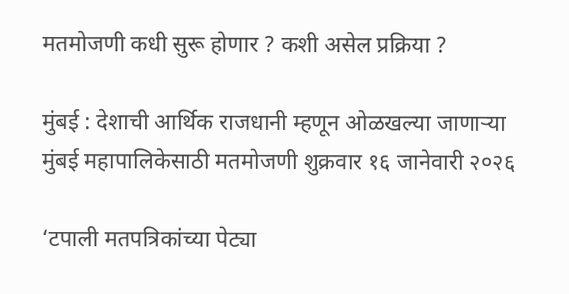मतमोजणी कधी सुरू होणार ? कशी असेल प्रक्रिया ?

मुंबई : देशाची आर्थिक राजधानी म्हणून ओळखल्या जाणाऱ्या मुंबई महापालिकेसाठी मतमोजणी शुक्रवार १६ जानेवारी २०२६

‘टपाली मतपत्रिकांच्या पेट्या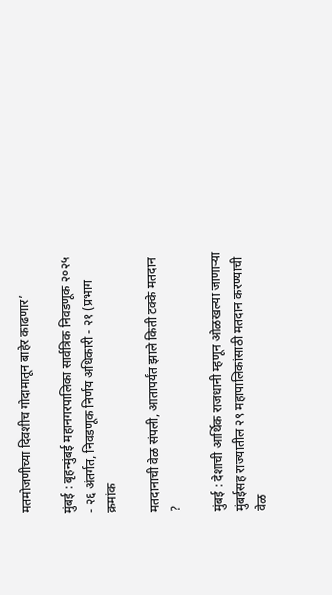मतमोजणीच्या दिवशीच गोदामातून बाहेर काढणार’

मुंबई : बृहन्मुंबई महानगरपालिका सार्वत्रिक निवडणूक २०२५ - २६ अंतर्गत, निवडणूक निर्णय अधिकारी - २१ (प्रभाग क्रमांक

मतदानाची वेळ संपली, आतापर्यंत झाले किती टक्के मतदान ?

मुंबई : देशाची आर्थिक राजधानी म्हणून ओळखल्या जाणाऱ्या मुंबईसह राज्यातील २९ महापालिकांसाठी मतदान करण्याची वेळ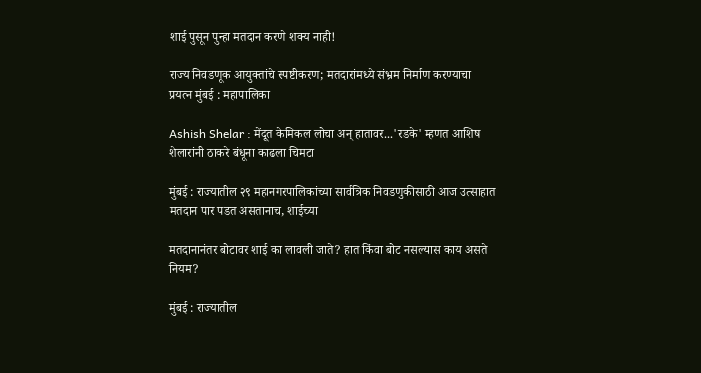शाई पुसून पुन्हा मतदान करणे शक्य नाही!

राज्य निवडणूक आयुक्तांचे स्पष्टीकरण; मतदारांमध्ये संभ्रम निर्माण करण्याचा प्रयत्न मुंबई : महापालिका

Ashish Shelar : मेंदूत केमिकल लोचा अन् हातावर...'रडके' म्हणत आशिष शेलारांनी ठाकरे बंधूना काढला चिमटा

मुंबई : राज्यातील २९ महानगरपालिकांच्या सार्वत्रिक निवडणुकीसाठी आज उत्साहात मतदान पार पडत असतानाच, शाईच्या

मतदानानंतर बोटावर शाई का लावली जाते? हात किंवा बोट नसल्यास काय असते नियम?

मुंबई : राज्यातील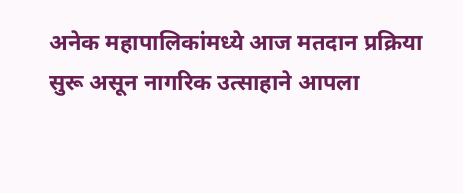अनेक महापालिकांमध्ये आज मतदान प्रक्रिया सुरू असून नागरिक उत्साहाने आपला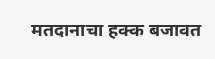मतदानाचा हक्क बजावत